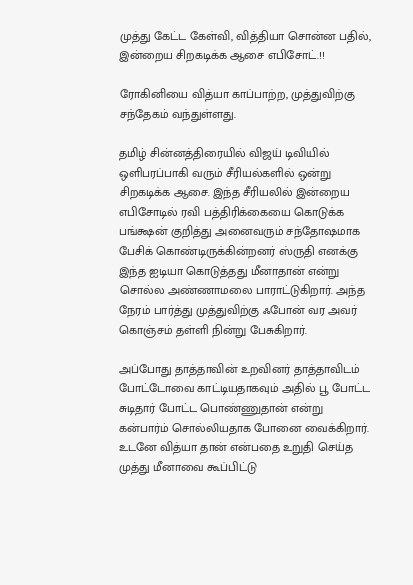முத்து கேட்ட கேள்வி, வித்தியா சொன்ன பதில், இன்றைய சிறகடிக்க ஆசை எபிசோட்.!!

ரோகினியை வித்யா காப்பாற்ற, முத்துவிற்கு சந்தேகம் வந்துள்ளது.

தமிழ் சின்னத்திரையில் விஜய் டிவியில் ஒளிபரப்பாகி வரும் சீரியல்களில் ஒன்று சிறகடிக்க ஆசை. இந்த சீரியலில் இன்றைய எபிசோடில் ரவி பத்திரிக்கையை கொடுக்க பங்க்ஷன் குறித்து அனைவரும் சந்தோஷமாக பேசிக் கொண்டிருக்கின்றனர் ஸ்ருதி எனக்கு இந்த ஐடியா கொடுத்தது மீனாதான் என்று சொல்ல அண்ணாமலை பாராட்டுகிறார். அந்த நேரம் பார்த்து முத்துவிற்கு ஃபோன் வர அவர் கொஞ்சம் தள்ளி நின்று பேசுகிறார்.

அப்போது தாத்தாவின் உறவினர் தாத்தாவிடம் போட்டோவை காட்டியதாகவும் அதில் பூ போட்ட சுடிதார் போட்ட பொண்ணுதான் என்று கன்பார்ம் சொல்லியதாக போனை வைக்கிறார். உடனே வித்யா தான் என்பதை உறுதி செய்த முத்து மீனாவை கூப்பிட்டு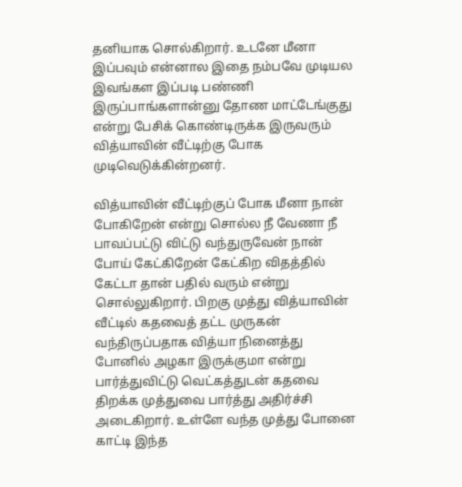தனியாக சொல்கிறார். உடனே மீனா இப்பவும் என்னால இதை நம்பவே முடியல இவங்கள இப்படி பண்ணி இருப்பாங்களான்னு தோண மாட்டேங்குது என்று பேசிக் கொண்டிருக்க இருவரும் வித்யாவின் வீட்டிற்கு போக முடிவெடுக்கின்றனர்.

வித்யாவின் வீட்டிற்குப் போக மீனா நான் போகிறேன் என்று சொல்ல நீ வேணா நீ பாவப்பட்டு விட்டு வந்துருவேன் நான் போய் கேட்கிறேன் கேட்கிற விதத்தில் கேட்டா தான் பதில் வரும் என்று சொல்லுகிறார். பிறகு முத்து வித்யாவின் வீட்டில் கதவைத் தட்ட முருகன் வந்திருப்பதாக வித்யா நினைத்து போனில் அழகா இருக்குமா என்று பார்த்துவிட்டு வெட்கத்துடன் கதவை திறக்க முத்துவை பார்த்து அதிர்ச்சி அடைகிறார். உள்ளே வந்த முத்து போனை காட்டி இந்த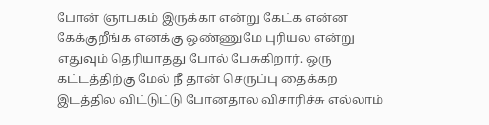போன் ஞாபகம் இருக்கா என்று கேட்க என்ன கேக்குறீங்க எனக்கு ஒண்ணுமே புரியல என்று எதுவும் தெரியாதது போல் பேசுகிறார். ஒரு கட்டத்திற்கு மேல் நீ தான் செருப்பு தைக்கற இடத்தில விட்டுட்டு போனதால விசாரிச்சு எல்லாம்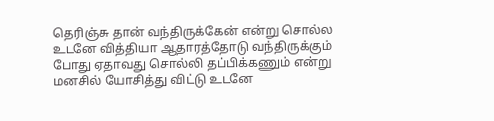தெரிஞ்சு தான் வந்திருக்கேன் என்று சொல்ல உடனே வித்தியா ஆதாரத்தோடு வந்திருக்கும் போது ஏதாவது சொல்லி தப்பிக்கணும் என்று மனசில் யோசித்து விட்டு உடனே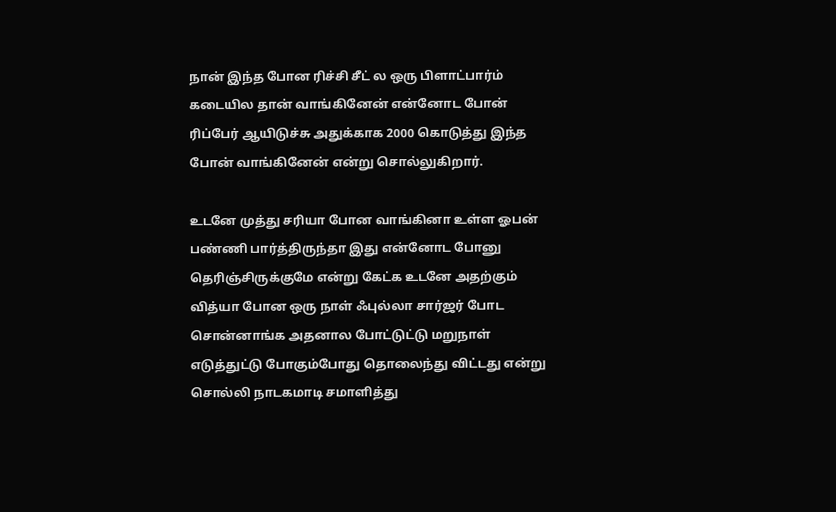நான் இந்த போன ரிச்சி சீட் ல ஒரு பிளாட்பார்ம் கடையில தான் வாங்கினேன் என்னோட போன் ரிப்பேர் ஆயிடுச்சு அதுக்காக 2000 கொடுத்து இந்த போன் வாங்கினேன் என்று சொல்லுகிறார்.

உடனே முத்து சரியா போன வாங்கினா உள்ள ஓபன் பண்ணி பார்த்திருந்தா இது என்னோட போனு தெரிஞ்சிருக்குமே என்று கேட்க உடனே அதற்கும் வித்யா போன ஒரு நாள் ஃபுல்லா சார்ஜர் போட சொன்னாங்க அதனால போட்டுட்டு மறுநாள் எடுத்துட்டு போகும்போது தொலைந்து விட்டது என்று சொல்லி நாடகமாடி சமாளித்து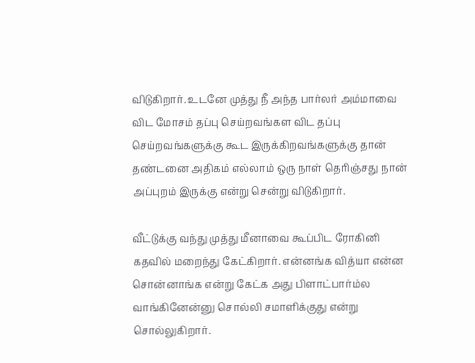விடுகிறார். உடனே முத்து நீ அந்த பார்லர் அம்மாவை விட மோசம் தப்பு செய்றவங்கள விட தப்பு செய்றவங்களுக்கு கூட இருக்கிறவங்களுக்கு தான் தண்டனை அதிகம் எல்லாம் ஒரு நாள் தெரிஞ்சது நான் அப்புறம் இருக்கு என்று சென்று விடுகிறார்.

வீட்டுக்கு வந்து முத்து மீனாவை கூப்பிட ரோகினி கதவில் மறைந்து கேட்கிறார். என்னங்க வித்யா என்ன சொன்னாங்க என்று கேட்க அது பிளாட்பார்ம்ல வாங்கினேன்னு சொல்லி சமாளிக்குது என்று சொல்லுகிறார்.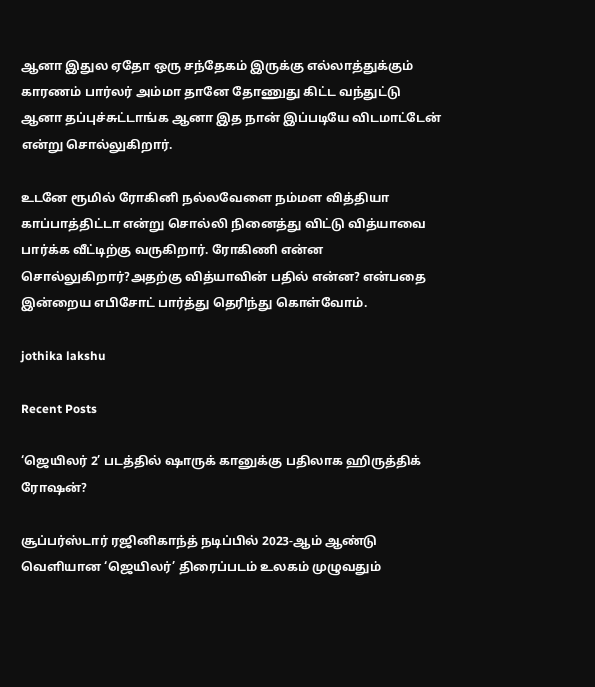ஆனா இதுல ஏதோ ஒரு சந்தேகம் இருக்கு எல்லாத்துக்கும் காரணம் பார்லர் அம்மா தானே தோணுது கிட்ட வந்துட்டு ஆனா தப்புச்சுட்டாங்க ஆனா இத நான் இப்படியே விடமாட்டேன் என்று சொல்லுகிறார்.

உடனே ரூமில் ரோகினி நல்லவேளை நம்மள வித்தியா காப்பாத்திட்டா என்று சொல்லி நினைத்து விட்டு வித்யாவை பார்க்க வீட்டிற்கு வருகிறார். ரோகிணி என்ன சொல்லுகிறார்?அதற்கு வித்யாவின் பதில் என்ன? என்பதை இன்றைய எபிசோட் பார்த்து தெரிந்து கொள்வோம்.

jothika lakshu

Recent Posts

‘ஜெயிலர் 2’ படத்தில் ஷாருக் கானுக்கு பதிலாக ஹிருத்திக் ரோஷன்?

சூப்பர்ஸ்டார் ரஜினிகாந்த் நடிப்பில் 2023-ஆம் ஆண்டு வெளியான ‘ஜெயிலர்’ திரைப்படம் உலகம் முழுவதும்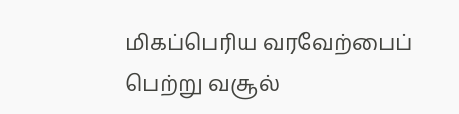மிகப்பெரிய வரவேற்பைப் பெற்று வசூல்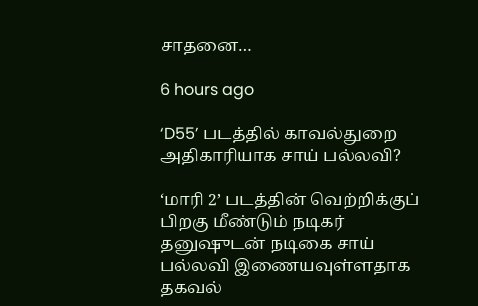சாதனை…

6 hours ago

‘D55’ படத்தில் காவல்துறை அதிகாரியாக சாய் பல்லவி?

‘மாரி 2’ படத்தின் வெற்றிக்குப் பிறகு மீண்டும் நடிகர் தனுஷுடன் நடிகை சாய் பல்லவி இணையவுள்ளதாக தகவல்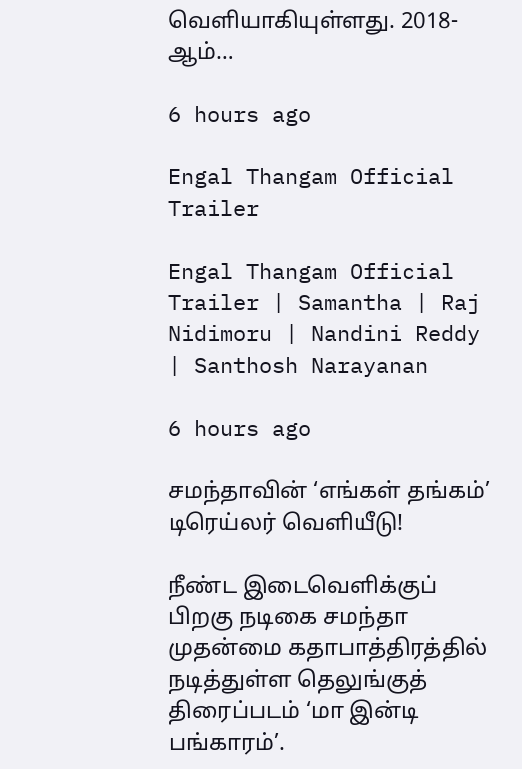வெளியாகியுள்ளது. 2018-ஆம்…

6 hours ago

Engal Thangam Official Trailer

Engal Thangam Official Trailer | Samantha | Raj Nidimoru | Nandini Reddy | Santhosh Narayanan

6 hours ago

சமந்தாவின் ‘எங்கள் தங்கம்’ டிரெய்லர் வெளியீடு!

நீண்ட இடைவெளிக்குப் பிறகு நடிகை சமந்தா முதன்மை கதாபாத்திரத்தில் நடித்துள்ள தெலுங்குத் திரைப்படம் ‘மா இன்டி பங்காரம்’.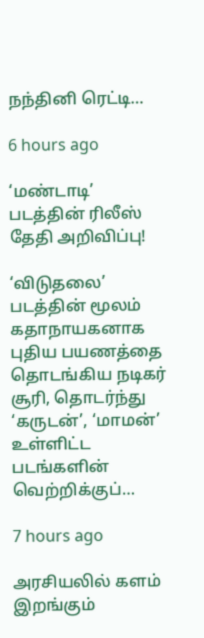நந்தினி ரெட்டி…

6 hours ago

‘மண்டாடி’ படத்தின் ரிலீஸ் தேதி அறிவிப்பு!

‘விடுதலை’ படத்தின் மூலம் கதாநாயகனாக புதிய பயணத்தை தொடங்கிய நடிகர் சூரி, தொடர்ந்து ‘கருடன்’, ‘மாமன்’ உள்ளிட்ட படங்களின் வெற்றிக்குப்…

7 hours ago

அரசியலில் களம் இறங்கும்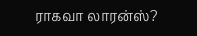ராகவா லாரன்ஸ்?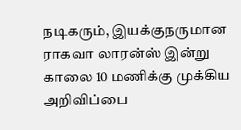நடிகரும், இயக்குநருமான ராகவா லாரன்ஸ் இன்று காலை 10 மணிக்கு முக்கிய அறிவிப்பை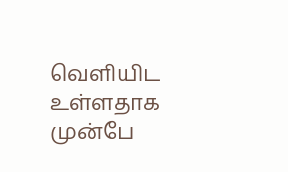வெளியிட உள்ளதாக முன்பே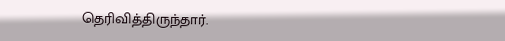தெரிவித்திருந்தார்.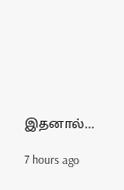இதனால்…

7 hours ago